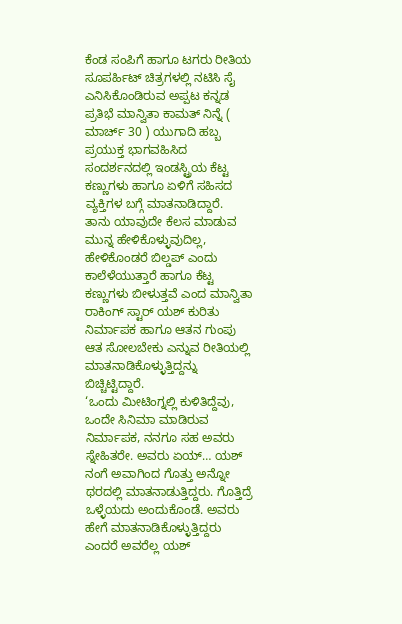ಕೆಂಡ ಸಂಪಿಗೆ ಹಾಗೂ ಟಗರು ರೀತಿಯ ಸೂಪರ್ಹಿಟ್ ಚಿತ್ರಗಳಲ್ಲಿ ನಟಿಸಿ ಸೈ ಎನಿಸಿಕೊಂಡಿರುವ ಅಪ್ಪಟ ಕನ್ನಡ ಪ್ರತಿಭೆ ಮಾನ್ವಿತಾ ಕಾಮತ್ ನಿನ್ನೆ ( ಮಾರ್ಚ್ 30 ) ಯುಗಾದಿ ಹಬ್ಬ ಪ್ರಯುಕ್ತ ಭಾಗವಹಿಸಿದ ಸಂದರ್ಶನದಲ್ಲಿ ಇಂಡಸ್ಟ್ರಿಯ ಕೆಟ್ಟ ಕಣ್ಣುಗಳು ಹಾಗೂ ಏಳಿಗೆ ಸಹಿಸದ ವ್ಯಕ್ತಿಗಳ ಬಗ್ಗೆ ಮಾತನಾಡಿದ್ದಾರೆ.
ತಾನು ಯಾವುದೇ ಕೆಲಸ ಮಾಡುವ ಮುನ್ನ ಹೇಳಿಕೊಳ್ಳುವುದಿಲ್ಲ, ಹೇಳಿಕೊಂಡರೆ ಬಿಲ್ಡಪ್ ಎಂದು ಕಾಲೆಳೆಯುತ್ತಾರೆ ಹಾಗೂ ಕೆಟ್ಟ ಕಣ್ಣುಗಳು ಬೀಳುತ್ತವೆ ಎಂದ ಮಾನ್ವಿತಾ ರಾಕಿಂಗ್ ಸ್ಟಾರ್ ಯಶ್ ಕುರಿತು ನಿರ್ಮಾಪಕ ಹಾಗೂ ಆತನ ಗುಂಪು ಆತ ಸೋಲಬೇಕು ಎನ್ನುವ ರೀತಿಯಲ್ಲಿ ಮಾತನಾಡಿಕೊಳ್ಳುತ್ತಿದ್ದನ್ನು ಬಿಚ್ಚಿಟ್ಟಿದ್ದಾರೆ.
‘ಒಂದು ಮೀಟಿಂಗ್ನಲ್ಲಿ ಕುಳಿತಿದ್ದೆವು, ಒಂದೇ ಸಿನಿಮಾ ಮಾಡಿರುವ ನಿರ್ಮಾಪಕ, ನನಗೂ ಸಹ ಅವರು ಸ್ನೇಹಿತರೇ. ಅವರು ಏಯ್… ಯಶ್ ನಂಗೆ ಅವಾಗಿಂದ ಗೊತ್ತು ಅನ್ನೋ ಥರದಲ್ಲಿ ಮಾತನಾಡುತ್ತಿದ್ದರು. ಗೊತ್ತಿದ್ರೆ ಒಳ್ಳೆಯದು ಅಂದುಕೊಂಡೆ. ಅವರು ಹೇಗೆ ಮಾತನಾಡಿಕೊಳ್ಳುತ್ತಿದ್ದರು ಎಂದರೆ ಅವರೆಲ್ಲ ಯಶ್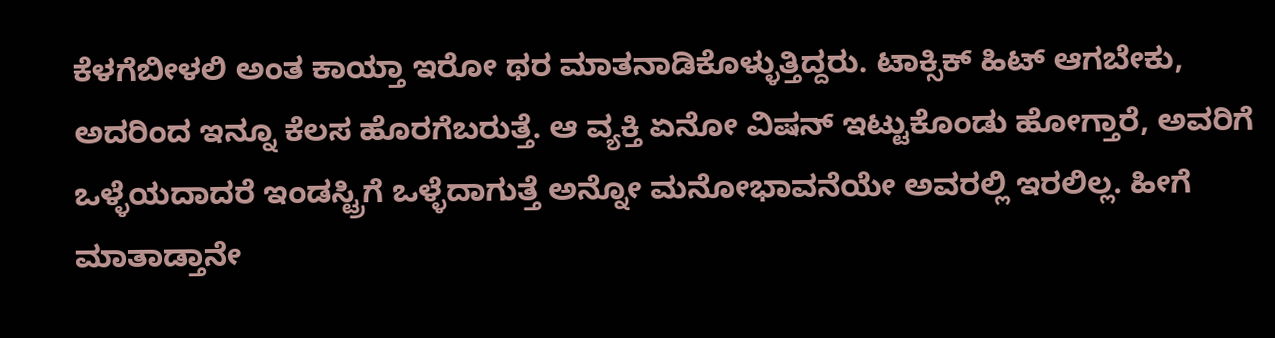ಕೆಳಗೆಬೀಳಲಿ ಅಂತ ಕಾಯ್ತಾ ಇರೋ ಥರ ಮಾತನಾಡಿಕೊಳ್ಳುತ್ತಿದ್ದರು. ಟಾಕ್ಸಿಕ್ ಹಿಟ್ ಆಗಬೇಕು, ಅದರಿಂದ ಇನ್ನೂ ಕೆಲಸ ಹೊರಗೆಬರುತ್ತೆ. ಆ ವ್ಯಕ್ತಿ ಏನೋ ವಿಷನ್ ಇಟ್ಟುಕೊಂಡು ಹೋಗ್ತಾರೆ, ಅವರಿಗೆ ಒಳ್ಳೆಯದಾದರೆ ಇಂಡಸ್ಟ್ರಿಗೆ ಒಳ್ಳೆದಾಗುತ್ತೆ ಅನ್ನೋ ಮನೋಭಾವನೆಯೇ ಅವರಲ್ಲಿ ಇರಲಿಲ್ಲ. ಹೀಗೆ ಮಾತಾಡ್ತಾನೇ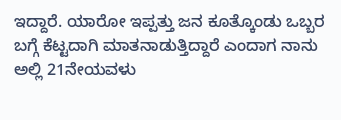ಇದ್ದಾರೆ. ಯಾರೋ ಇಪ್ಪತ್ತು ಜನ ಕೂತ್ಕೊಂಡು ಒಬ್ಬರ ಬಗ್ಗೆ ಕೆಟ್ಟದಾಗಿ ಮಾತನಾಡುತ್ತಿದ್ದಾರೆ ಎಂದಾಗ ನಾನು ಅಲ್ಲಿ 21ನೇಯವಳು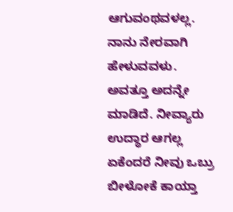ಆಗುವಂಥವಳಲ್ಲ. ನಾನು ನೇರವಾಗಿ ಹೇಳುವವಳು. ಅವತ್ತೂ ಅದನ್ನೇ ಮಾಡಿದೆ. ನೀವ್ಯಾರು ಉದ್ಧಾರ ಆಗಲ್ಲ ಏಕೆಂದರೆ ನೀವು ಒಬ್ರು ಬೀಳೋಕೆ ಕಾಯ್ತಾ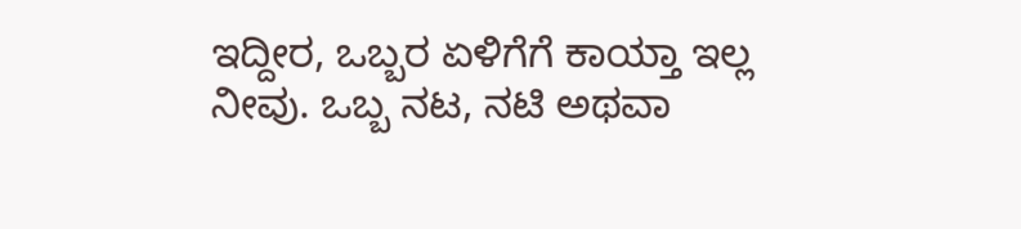ಇದ್ದೀರ, ಒಬ್ಬರ ಏಳಿಗೆಗೆ ಕಾಯ್ತಾ ಇಲ್ಲ ನೀವು. ಒಬ್ಬ ನಟ, ನಟಿ ಅಥವಾ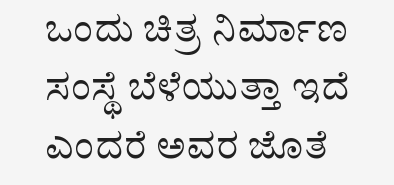ಒಂದು ಚಿತ್ರ ನಿರ್ಮಾಣ ಸಂಸ್ಥೆ ಬೆಳೆಯುತ್ತಾ ಇದೆ ಎಂದರೆ ಅವರ ಜೊತೆ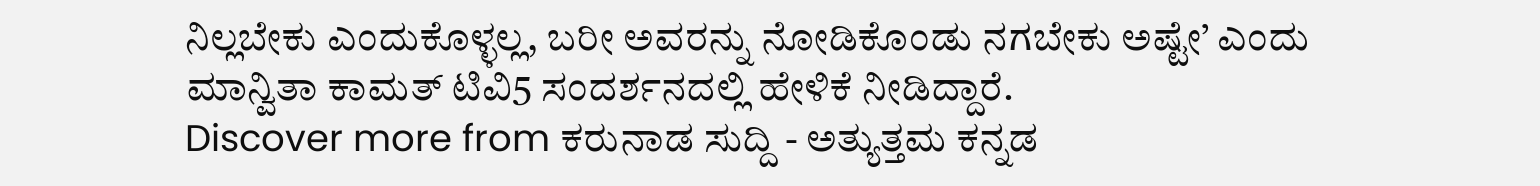ನಿಲ್ಲಬೇಕು ಎಂದುಕೊಳ್ಳಲ್ಲ, ಬರೀ ಅವರನ್ನು ನೋಡಿಕೊಂಡು ನಗಬೇಕು ಅಷ್ಟೇ’ ಎಂದು ಮಾನ್ವಿತಾ ಕಾಮತ್ ಟಿವಿ5 ಸಂದರ್ಶನದಲ್ಲಿ ಹೇಳಿಕೆ ನೀಡಿದ್ದಾರೆ.
Discover more from ಕರುನಾಡ ಸುದ್ದಿ - ಅತ್ಯುತ್ತಮ ಕನ್ನಡ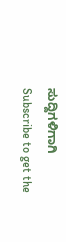ಸುದ್ದಿಗಳಿಗಾಗಿ
Subscribe to get the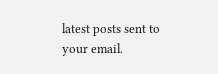latest posts sent to your email.